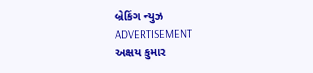બ્રેકિંગ ન્યુઝ
ADVERTISEMENT
અક્ષય કુમાર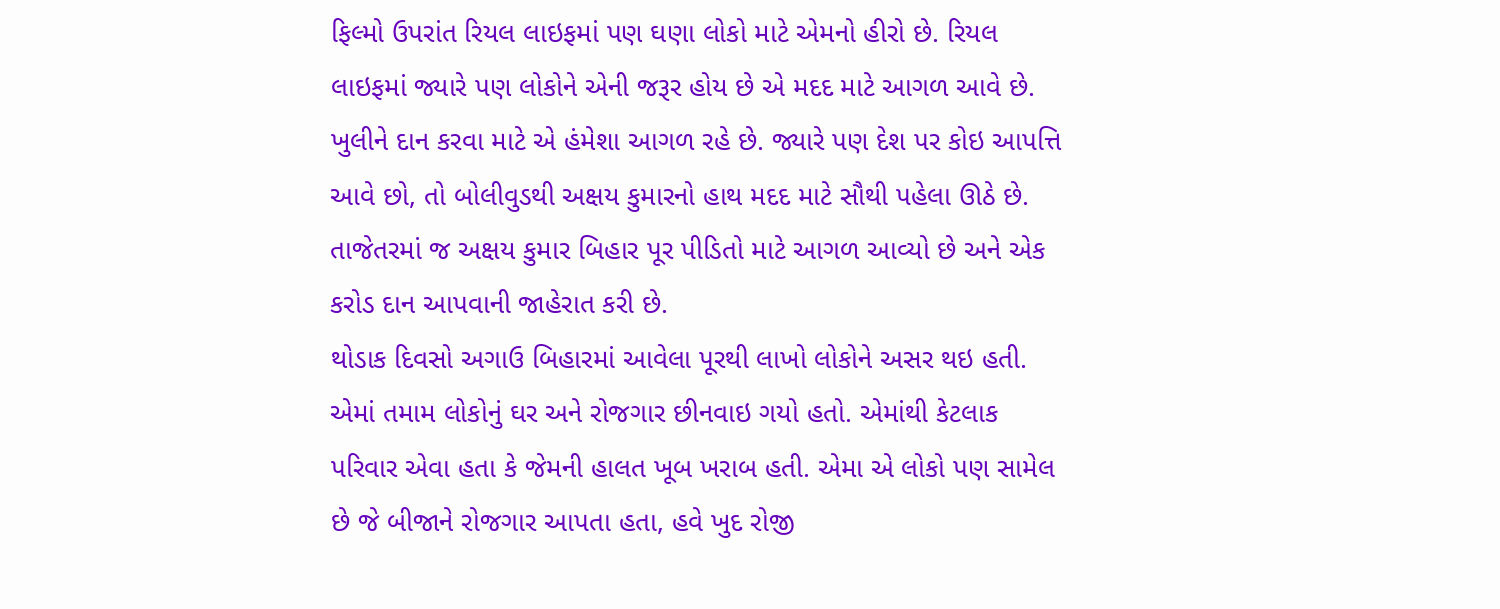ફિલ્મો ઉપરાંત રિયલ લાઇફમાં પણ ઘણા લોકો માટે એમનો હીરો છે. રિયલ લાઇફમાં જ્યારે પણ લોકોને એની જરૂર હોય છે એ મદદ માટે આગળ આવે છે. ખુલીને દાન કરવા માટે એ હંમેશા આગળ રહે છે. જ્યારે પણ દેશ પર કોઇ આપત્તિ આવે છો, તો બોલીવુડથી અક્ષય કુમારનો હાથ મદદ માટે સૌથી પહેલા ઊઠે છે. તાજેતરમાં જ અક્ષય કુમાર બિહાર પૂર પીડિતો માટે આગળ આવ્યો છે અને એક કરોડ દાન આપવાની જાહેરાત કરી છે.
થોડાક દિવસો અગાઉ બિહારમાં આવેલા પૂરથી લાખો લોકોને અસર થઇ હતી. એમાં તમામ લોકોનું ઘર અને રોજગાર છીનવાઇ ગયો હતો. એમાંથી કેટલાક પરિવાર એવા હતા કે જેમની હાલત ખૂબ ખરાબ હતી. એમા એ લોકો પણ સામેલ છે જે બીજાને રોજગાર આપતા હતા, હવે ખુદ રોજી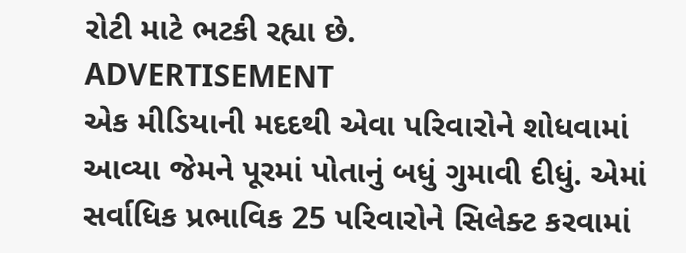રોટી માટે ભટકી રહ્યા છે.
ADVERTISEMENT
એક મીડિયાની મદદથી એવા પરિવારોને શોધવામાં આવ્યા જેમને પૂરમાં પોતાનું બધું ગુમાવી દીધું. એમાં સર્વાધિક પ્રભાવિક 25 પરિવારોને સિલેક્ટ કરવામાં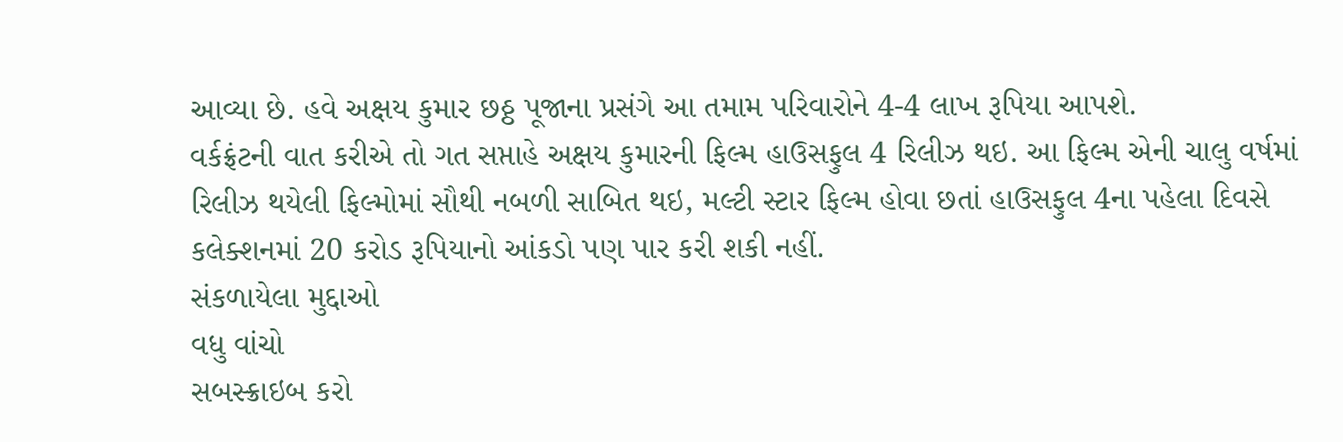આવ્યા છે. હવે અક્ષય કુમાર છઠ્ઠ પૂજાના પ્રસંગે આ તમામ પરિવારોને 4-4 લાખ રૂપિયા આપશે.
વર્કફ્રંટની વાત કરીએ તો ગત સપ્તાહે અક્ષય કુમારની ફિલ્મ હાઉસફુલ 4 રિલીઝ થઇ. આ ફિલ્મ એની ચાલુ વર્ષમાં રિલીઝ થયેલી ફિલ્મોમાં સૌથી નબળી સાબિત થઇ, મલ્ટી સ્ટાર ફિલ્મ હોવા છતાં હાઉસફુલ 4ના પહેલા દિવસે કલેક્શનમાં 20 કરોડ રૂપિયાનો આંકડો પણ પાર કરી શકી નહીં.
સંકળાયેલા મુદ્દાઓ
વધુ વાંચો
સબસ્ક્રાઇબ કરો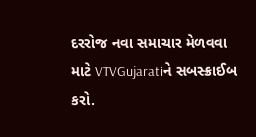દરરોજ નવા સમાચાર મેળવવા માટે VTVGujaratiને સબસ્ક્રાઈબ કરો.